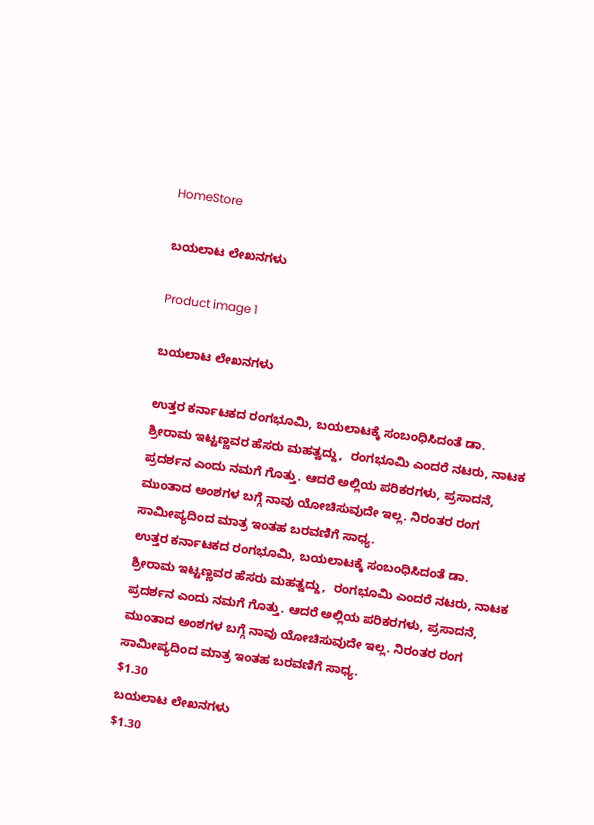HomeStore

ಬಯಲಾಟ ಲೇಖನಗಳು

Product image 1

ಬಯಲಾಟ ಲೇಖನಗಳು

ಉತ್ತರ ಕರ್ನಾಟಕದ ರಂಗಭೂಮಿ, ಬಯಲಾಟಕ್ಕೆ ಸಂಬಂಧಿಸಿದಂತೆ ಡಾ. ಶ್ರೀರಾಮ ಇಟ್ಟಣ್ಣವರ ಹೆಸರು ಮಹತ್ವದ್ದು,  ರಂಗಭೂಮಿ ಎಂದರೆ ನಟರು, ನಾಟಕ ಪ್ರದರ್ಶನ ಎಂದು ನಮಗೆ ಗೊತ್ತು. ಆದರೆ ಅಲ್ಲಿಯ ಪರಿಕರಗಳು, ಪ್ರಸಾದನೆ, ಮುಂತಾದ ಅಂಶಗಳ ಬಗ್ಗೆ ನಾವು ಯೋಚಿಸುವುದೇ ಇಲ್ಲ. ನಿರಂತರ ರಂಗ ಸಾಮೀಪ್ಯದಿಂದ ಮಾತ್ರ ಇಂತಹ ಬರವಣಿಗೆ ಸಾಧ್ಯ.
ಉತ್ತರ ಕರ್ನಾಟಕದ ರಂಗಭೂಮಿ, ಬಯಲಾಟಕ್ಕೆ ಸಂಬಂಧಿಸಿದಂತೆ ಡಾ. ಶ್ರೀರಾಮ ಇಟ್ಟಣ್ಣವರ ಹೆಸರು ಮಹತ್ವದ್ದು,  ರಂಗಭೂಮಿ ಎಂದರೆ ನಟರು, ನಾಟಕ ಪ್ರದರ್ಶನ ಎಂದು ನಮಗೆ ಗೊತ್ತು. ಆದರೆ ಅಲ್ಲಿಯ ಪರಿಕರಗಳು, ಪ್ರಸಾದನೆ, ಮುಂತಾದ ಅಂಶಗಳ ಬಗ್ಗೆ ನಾವು ಯೋಚಿಸುವುದೇ ಇಲ್ಲ. ನಿರಂತರ ರಂಗ ಸಾಮೀಪ್ಯದಿಂದ ಮಾತ್ರ ಇಂತಹ ಬರವಣಿಗೆ ಸಾಧ್ಯ.
$1.30
ಬಯಲಾಟ ಲೇಖನಗಳು
$1.30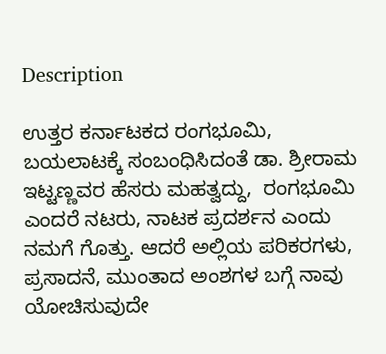Description

ಉತ್ತರ ಕರ್ನಾಟಕದ ರಂಗಭೂಮಿ, ಬಯಲಾಟಕ್ಕೆ ಸಂಬಂಧಿಸಿದಂತೆ ಡಾ. ಶ್ರೀರಾಮ ಇಟ್ಟಣ್ಣವರ ಹೆಸರು ಮಹತ್ವದ್ದು,  ರಂಗಭೂಮಿ ಎಂದರೆ ನಟರು, ನಾಟಕ ಪ್ರದರ್ಶನ ಎಂದು ನಮಗೆ ಗೊತ್ತು. ಆದರೆ ಅಲ್ಲಿಯ ಪರಿಕರಗಳು, ಪ್ರಸಾದನೆ, ಮುಂತಾದ ಅಂಶಗಳ ಬಗ್ಗೆ ನಾವು ಯೋಚಿಸುವುದೇ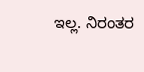ಇಲ್ಲ. ನಿರಂತರ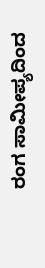ರಂಗ ಸಾಮೀಪ್ಯದಿಂದ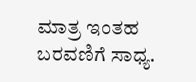ಮಾತ್ರ ಇಂತಹ ಬರವಣಿಗೆ ಸಾಧ್ಯ.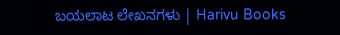ಬಯಲಾಟ ಲೇಖನಗಳು | Harivu Books